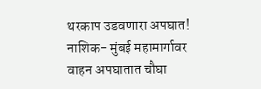थरकाप उडवणारा अपघात! नाशिक- मुंबई महामार्गावर वाहन अपघातात चौघा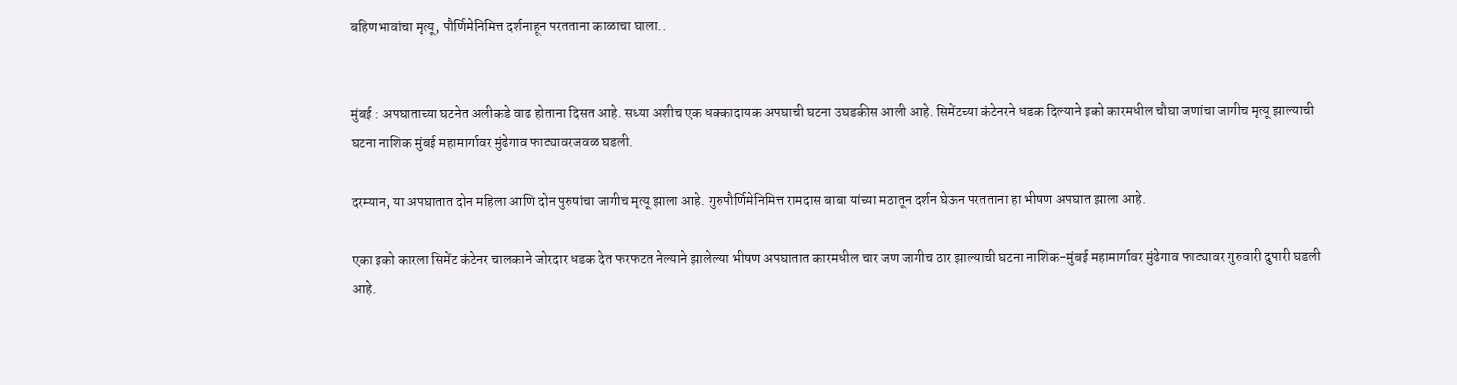बहिणभावांचा मृत्यू, पौर्णिमेनिमित्त दर्शनाहून परतताना काळाचा घाला..


मुंबई : अपघाताच्या घटनेत अलीकडे वाढ होताना दिसत आहे. सध्या अशीच एक धक्कादायक अपघाची घटना उघडकीस आली आहे. सिमेंटच्या कंटेनरने धडक दिल्याने इको कारमधील चौघा जणांचा जागीच मृत्यू झाल्याची घटना नाशिक मुंबई महामार्गावर मुंढेगाव फाट्यावरजवळ घडली.

दरम्यान, या अपघातात दोन महिला आणि दोन पुरुषांचा जागीच मृत्यू झाला आहे. गुरुपौर्णिमेनिमित्त रामदास बाबा यांच्या मठातून दर्शन घेऊन परतताना हा भीषण अपघात झाला आहे.

एका इको कारला सिमेंट कंटेनर चालकाने जोरदार धडक देत फरफटत नेल्याने झालेल्या भीषण अपघातात कारमधील चार जण जागीच ठार झाल्याची घटना नाशिक-मुंबई महामार्गावर मुंढेगाव फाट्यावर गुरुवारी दुपारी घडली आहे.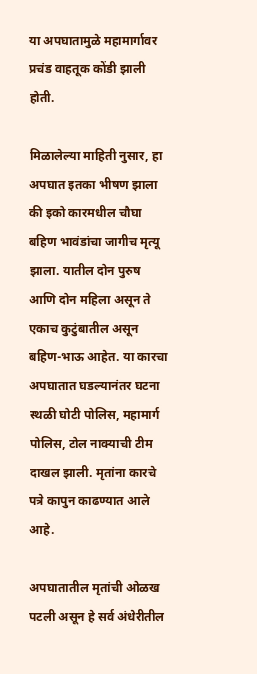या अपघातामुळे महामार्गावर प्रचंड वाहतूक कोंडी झाली होती.

मिळालेल्या माहिती नुसार, हा अपघात इतका भीषण झाला की इको कारमधील चौघा बहिण भावंडांचा जागीच मृत्यू झाला. यातील दोन पुरुष आणि दोन महिला असून ते एकाच कुटुंबातील असून बहिण-भाऊ आहेत. या कारचा अपघातात घडल्यानंतर घटना स्थळी घोटी पोलिस, महामार्ग पोलिस, टोल नाक्याची टीम दाखल झाली. मृतांना कारचे पत्रे कापुन काढण्यात आले आहे.

अपघातातील मृतांची ओळख पटली असून हे सर्व अंधेरीतील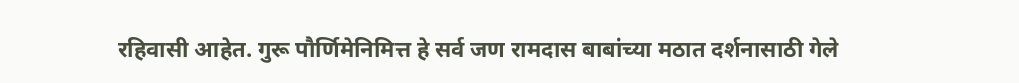रहिवासी आहेत. गुरू पौर्णिमेनिमित्त हे सर्व जण रामदास बाबांच्या मठात दर्शनासाठी गेले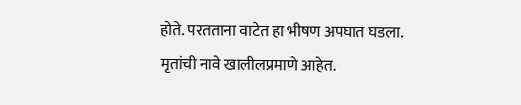होते. परतताना वाटेत हा भीषण अपघात घडला. मृतांची नावे खालीलप्रमाणे आहेत.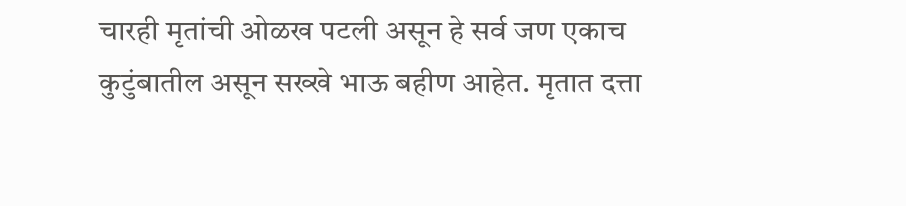चारही मृतांची ओळख पटली असून हे सर्व जण एकाच कुटुंबातील असून सख्खे भाऊ बहीण आहेत. मृतात दत्ता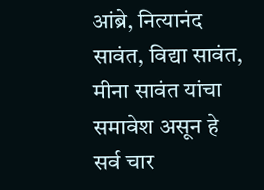आंब्रे, नित्यानंद सावंत, विद्या सावंत, मीना सावंत यांचा समावेश असून हे सर्व चार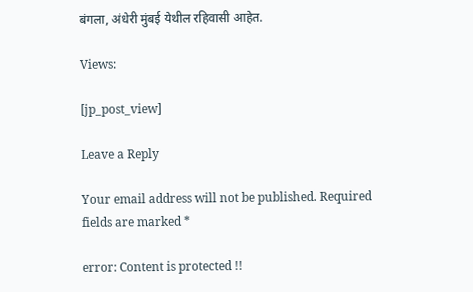बंगला, अंधेरी मुंबई येथील रहिवासी आहेत.

Views:

[jp_post_view]

Leave a Reply

Your email address will not be published. Required fields are marked *

error: Content is protected !!